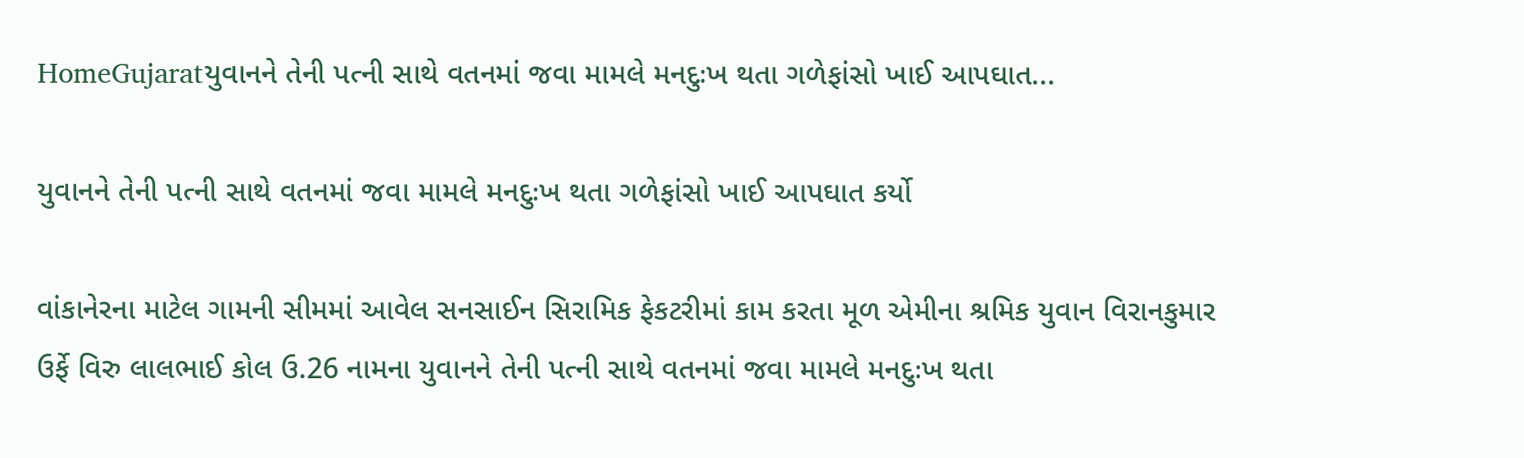HomeGujaratયુવાનને તેની પત્ની સાથે વતનમાં જવા મામલે મનદુઃખ થતા ગળેફાંસો ખાઈ આપઘાત...

યુવાનને તેની પત્ની સાથે વતનમાં જવા મામલે મનદુઃખ થતા ગળેફાંસો ખાઈ આપઘાત કર્યો

વાંકાનેરના માટેલ ગામની સીમમાં આવેલ સનસાઈન સિરામિક ફેકટરીમાં કામ કરતા મૂળ એમીના શ્રમિક યુવાન વિરાનકુમાર ઉર્ફે વિરુ લાલભાઈ કોલ ઉ.26 નામના યુવાનને તેની પત્ની સાથે વતનમાં જવા મામલે મનદુઃખ થતા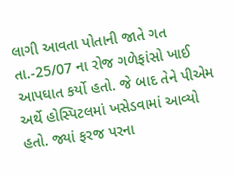લાગી આવતા પોતાની જાતે ગત તા.-25/07 ના રોજ ગળેફાંસો ખાઈ આપઘાત કર્યો હતો. જે બાદ તેને પીએમ અર્થે હોસ્પિટલમાં ખસેડવામાં આવ્યો હતો. જ્યાં ફરજ પરના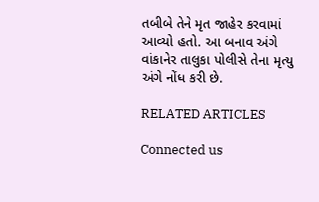તબીબે તેને મૃત જાહેર કરવામાં આવ્યો હતો. આ બનાવ અંગે વાંકાનેર તાલુકા પોલીસે તેના મૃત્યુ અંગે નોંધ કરી છે.

RELATED ARTICLES

Connected us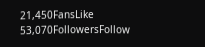21,450FansLike
53,070FollowersFollow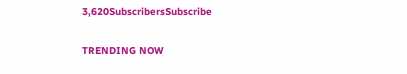3,620SubscribersSubscribe

TRENDING NOW